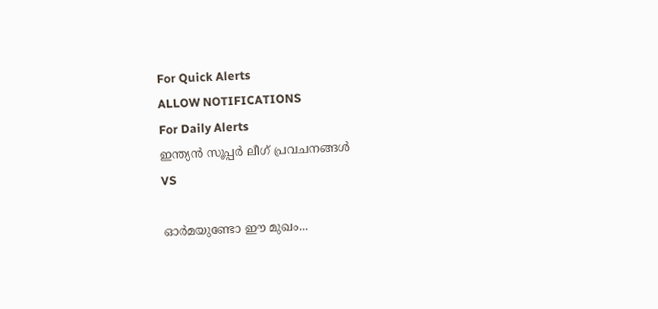For Quick Alerts
ALLOW NOTIFICATIONS
For Daily Alerts
ഇന്ത്യന്‍ സൂപ്പര്‍ ലീഗ്‌ പ്രവചനങ്ങൾ
VS

ഓര്‍മയുണ്ടോ ഈ മുഖം...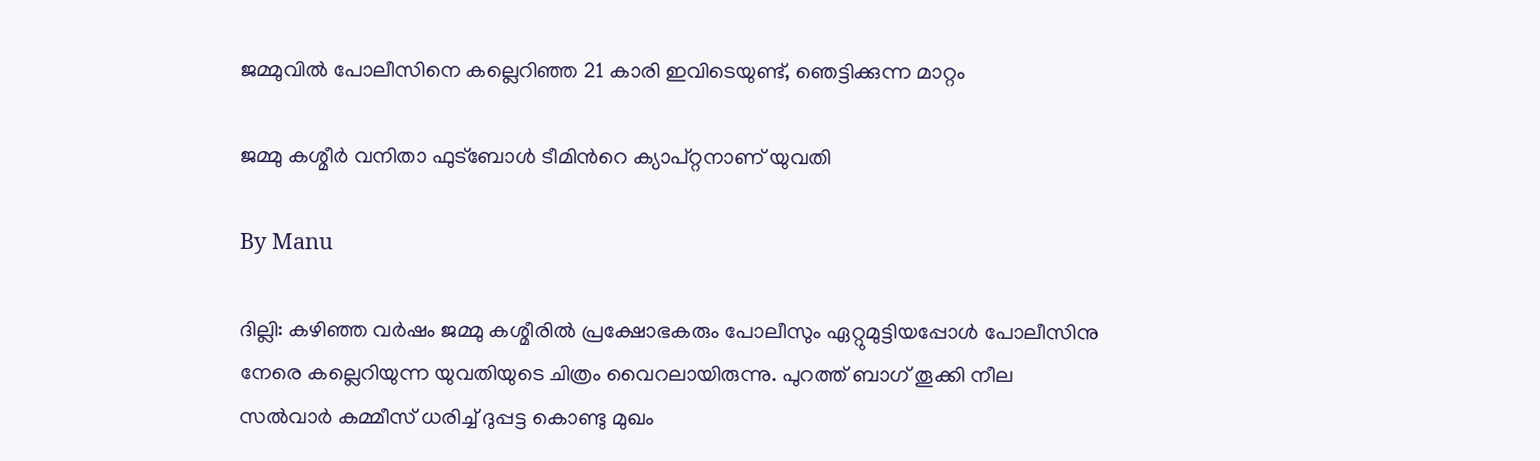ജമ്മുവില്‍ പോലീസിനെ കല്ലെറിഞ്ഞ 21 കാരി ഇവിടെയുണ്ട്, ഞെട്ടിക്കുന്ന മാറ്റം

ജമ്മു കശ്മീര്‍ വനിതാ ഫുട്ബോള്‍ ടീമിന്‍റെ ക്യാപ്റ്റനാണ് യുവതി

By Manu

ദില്ലി: കഴിഞ്ഞ വര്‍ഷം ജമ്മു കശ്മീരില്‍ പ്രക്ഷോഭകരും പോലീസും ഏറ്റുമുട്ടിയപ്പോള്‍ പോലീസിനു നേരെ കല്ലെറിയുന്ന യുവതിയുടെ ചിത്രം വൈറലായിരുന്നു. പുറത്ത് ബാഗ് തൂക്കി നീല സല്‍വാര്‍ കമ്മീസ് ധരിച്ച് ദുപ്പട്ട കൊണ്ടു മുഖം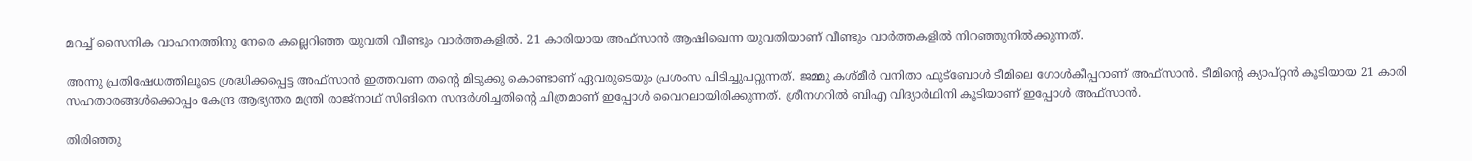മറച്ച് സൈനിക വാഹനത്തിനു നേരെ കല്ലെറിഞ്ഞ യുവതി വീണ്ടും വാര്‍ത്തകളില്‍. 21 കാരിയായ അഫ്‌സാന്‍ ആഷിഖെന്ന യുവതിയാണ് വീണ്ടും വാര്‍ത്തകളില്‍ നിറഞ്ഞുനില്‍ക്കുന്നത്.

അന്നു പ്രതിഷേധത്തിലൂടെ ശ്രദ്ധിക്കപ്പെട്ട അഫ്‌സാന്‍ ഇത്തവണ തന്റെ മിടുക്കു കൊണ്ടാണ് ഏവരുടെയും പ്രശംസ പിടിച്ചുപറ്റുന്നത്. ജമ്മു കശ്മീര്‍ വനിതാ ഫുട്‌ബോള്‍ ടീമിലെ ഗോള്‍കീപ്പറാണ് അഫ്‌സാന്‍. ടീമിന്റെ ക്യാപ്റ്റന്‍ കൂടിയായ 21 കാരി സഹതാരങ്ങള്‍ക്കൊപ്പം കേന്ദ്ര ആഭ്യന്തര മന്ത്രി രാജ്‌നാഥ് സിങിനെ സന്ദര്‍ശിച്ചതിന്റെ ചിത്രമാണ് ഇപ്പോള്‍ വൈറലായിരിക്കുന്നത്. ശ്രീനഗറില്‍ ബിഎ വിദ്യാര്‍ഥിനി കൂടിയാണ് ഇപ്പോള്‍ അഫ്‌സാന്‍.

തിരിഞ്ഞു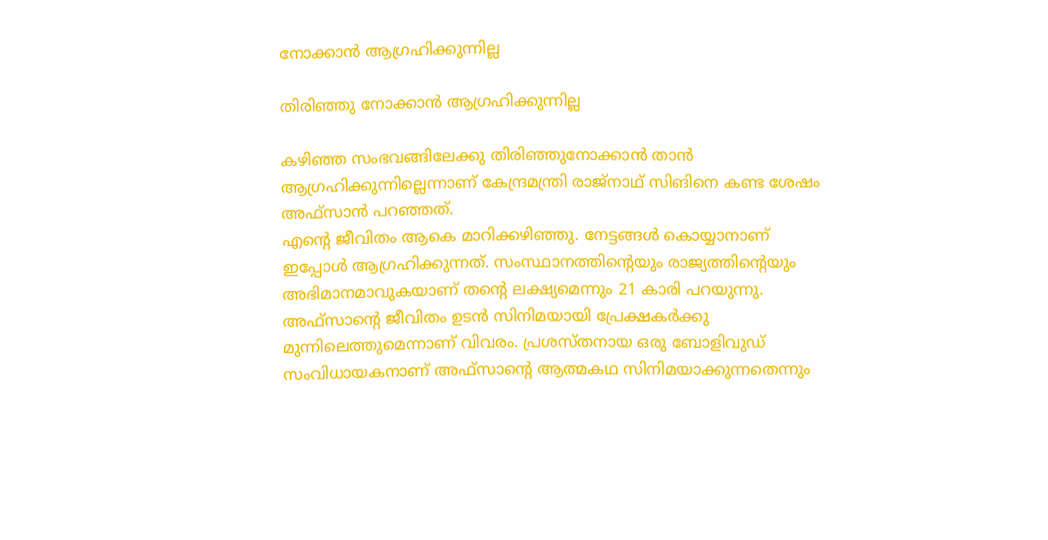നോക്കാന്‍ ആഗ്രഹിക്കുന്നില്ല

തിരിഞ്ഞു നോക്കാന്‍ ആഗ്രഹിക്കുന്നില്ല

കഴിഞ്ഞ സംഭവങ്ങിലേക്കു തിരിഞ്ഞുനോക്കാന്‍ താന്‍ ആഗ്രഹിക്കുന്നില്ലെന്നാണ് കേന്ദ്രമന്ത്രി രാജ്‌നാഥ് സിങിനെ കണ്ട ശേഷം അഫ്‌സാന്‍ പറഞ്ഞത്.
എന്റെ ജീവിതം ആകെ മാറിക്കഴിഞ്ഞു. നേട്ടങ്ങള്‍ കൊയ്യാനാണ് ഇപ്പോള്‍ ആഗ്രഹിക്കുന്നത്. സംസ്ഥാനത്തിന്റെയും രാജ്യത്തിന്റെയും അഭിമാനമാവുകയാണ് തന്റെ ലക്ഷ്യമെന്നും 21 കാരി പറയുന്നു. അഫ്‌സാന്റെ ജീവിതം ഉടന്‍ സിനിമയായി പ്രേക്ഷകര്‍ക്കു മുന്നിലെത്തുമെന്നാണ് വിവരം. പ്രശസ്തനായ ഒരു ബോളിവുഡ് സംവിധായകനാണ് അഫ്‌സാന്റെ ആത്മകഥ സിനിമയാക്കുന്നതെന്നും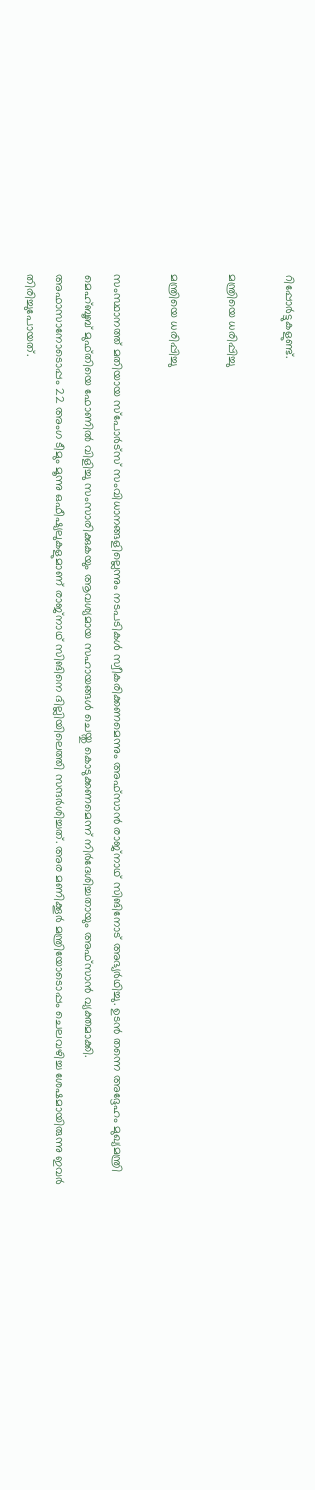റിപ്പോര്‍ട്ടുകളുണ്ട്.

മന്ത്രിയെ ധരിപ്പിച്ചു

മന്ത്രിയെ ധരിപ്പിച്ചു

സംസ്ഥാനത്ത് മതിയായ സ്‌പോര്‍ട്‌സ് സംവിധാനങ്ങളില്ലെന്നും നടപടികള്‍ സ്വീകരിക്കണമെന്നും അഫ്‌സാന്‍ രാജ്‌നാഥ് സിങിനോട് അഭ്യര്‍ഥിച്ചു. ഉടന്‍ തന്നെ അദ്ദേഹം മുഖ്യമന്ത്രി മെഹ്ബൂബ് മുഫ്തിയെ ഫോണില്‍ വിളിച്ചു സംസാരിക്കുകയും ആവശ്യമായ സഹായങ്ങള്‍ ചെയ്തു കൊടുക്കണമെന്ന് നിര്‍ദേശിച്ചതായും അഫ്‌സാന്‍ വ്യക്തമാക്കി.
അഫാസാനോടൊപ്പം 22 അംഗ ടീമും മൂന്നു ഒഫീഷ്യലുകളുമാണ് രാജ്‌നാഥ് സിങിനെ ദില്ലിയിലെത്തി സന്ദര്‍ശിച്ചത്. അര മണിക്കൂര്‍ മന്ത്രിയോടൊപ്പം ചെലവഴിച്ച ശേഷമായിരുന്നു ഇവര്‍ തിരിച്ചുപോയത്.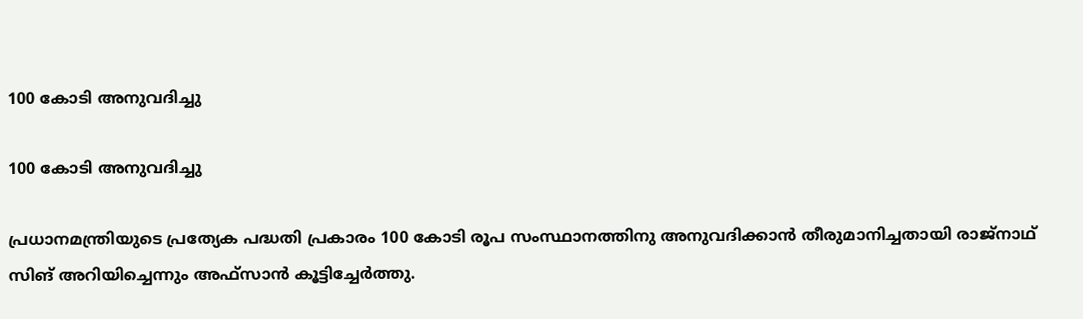100 കോടി അനുവദിച്ചു

100 കോടി അനുവദിച്ചു

പ്രധാനമന്ത്രിയുടെ പ്രത്യേക പദ്ധതി പ്രകാരം 100 കോടി രൂപ സംസ്ഥാനത്തിനു അനുവദിക്കാന്‍ തീരുമാനിച്ചതായി രാജ്‌നാഥ് സിങ് അറിയിച്ചെന്നും അഫ്‌സാന്‍ കൂട്ടിച്ചേര്‍ത്തു.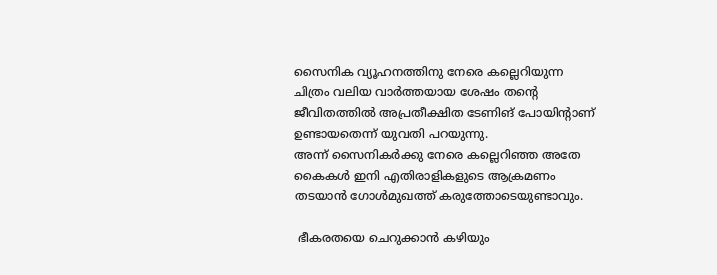സൈനിക വ്യൂഹനത്തിനു നേരെ കല്ലെറിയുന്ന ചിത്രം വലിയ വാര്‍ത്തയായ ശേഷം തന്റെ ജീവിതത്തില്‍ അപ്രതീക്ഷിത ടേണിങ് പോയിന്റാണ് ഉണ്ടായതെന്ന് യുവതി പറയുന്നു.
അന്ന് സൈനികര്‍ക്കു നേരെ കല്ലെറിഞ്ഞ അതേ കൈകള്‍ ഇനി എതിരാളികളുടെ ആക്രമണം തടയാന്‍ ഗോള്‍മുഖത്ത് കരുത്തോടെയുണ്ടാവും.

 ഭീകരതയെ ചെറുക്കാന്‍ കഴിയും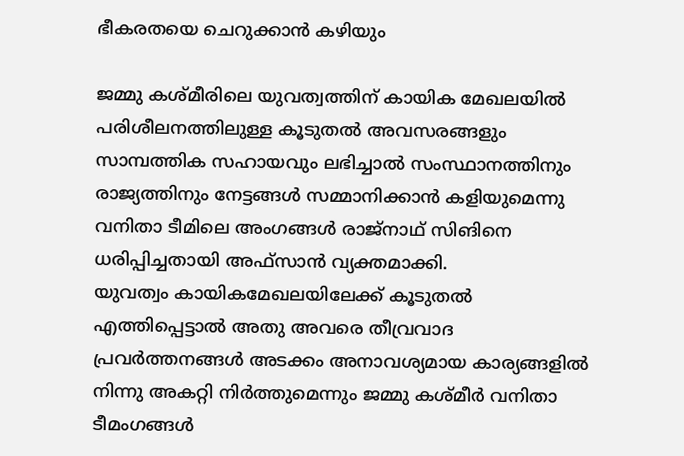ഭീകരതയെ ചെറുക്കാന്‍ കഴിയും

ജമ്മു കശ്മീരിലെ യുവത്വത്തിന് കായിക മേഖലയില്‍ പരിശീലനത്തിലുള്ള കൂടുതല്‍ അവസരങ്ങളും സാമ്പത്തിക സഹായവും ലഭിച്ചാല്‍ സംസ്ഥാനത്തിനും രാജ്യത്തിനും നേട്ടങ്ങള്‍ സമ്മാനിക്കാന്‍ കളിയുമെന്നു വനിതാ ടീമിലെ അംഗങ്ങള്‍ രാജ്‌നാഥ് സിങിനെ ധരിപ്പിച്ചതായി അഫ്‌സാന്‍ വ്യക്തമാക്കി.
യുവത്വം കായികമേഖലയിലേക്ക് കൂടുതല്‍ എത്തിപ്പെട്ടാല്‍ അതു അവരെ തീവ്രവാദ പ്രവര്‍ത്തനങ്ങള്‍ അടക്കം അനാവശ്യമായ കാര്യങ്ങളില്‍ നിന്നു അകറ്റി നിര്‍ത്തുമെന്നും ജമ്മു കശ്മീര്‍ വനിതാ ടീമംഗങ്ങള്‍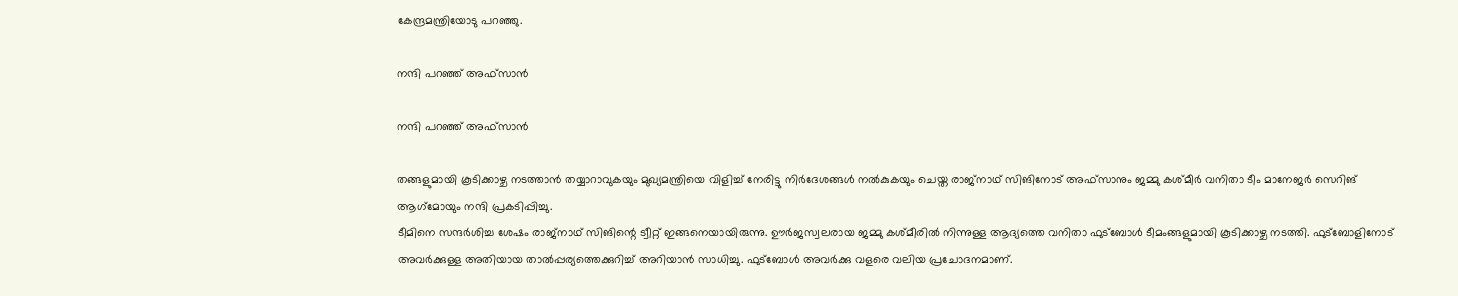കേന്ദ്രമന്ത്രിയോടു പറഞ്ഞു.

നന്ദി പറഞ്ഞ് അഫ്‌സാന്‍

നന്ദി പറഞ്ഞ് അഫ്‌സാന്‍

തങ്ങളുമായി കൂടിക്കാഴ്ച നടത്താന്‍ തയ്യാറാവുകയും മുഖ്യമന്ത്രിയെ വിളിച്ച് നേരിട്ടു നിര്‍ദേശങ്ങള്‍ നല്‍കുകയും ചെയ്ത രാജ്‌നാഥ് സിങിനോട് അഫ്‌സാനും ജമ്മു കശ്മീര്‍ വനിതാ ടീം മാനേജര്‍ സെറിങ് ആഗ്‌മോയും നന്ദി പ്രകടിപ്പിച്ചു.
ടീമിനെ സന്ദര്‍ശിച്ച ശേഷം രാജ്‌നാഥ് സിങിന്റെ ട്വീറ്റ് ഇങ്ങനെയായിരുന്നു. ഊര്‍ജസ്വലരായ ജമ്മു കശ്മീരില്‍ നിന്നുള്ള ആദ്യത്തെ വനിതാ ഫുട്‌ബോള്‍ ടീമംങ്ങളുമായി കൂടിക്കാഴ്ച നടത്തി. ഫുട്‌ബോളിനോട് അവര്‍ക്കുള്ള അതിയായ താല്‍പ്പര്യത്തെക്കുറിച്ച് അറിയാന്‍ സാധിച്ചു. ഫുട്‌ബോള്‍ അവര്‍ക്കു വളരെ വലിയ പ്രചോദനമാണ്.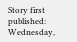Story first published: Wednesday,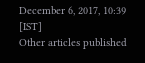December 6, 2017, 10:39 [IST]
Other articles published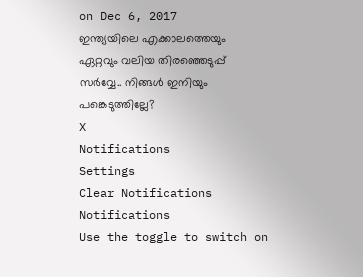on Dec 6, 2017
ഇന്ത്യയിലെ എക്കാലത്തെയും ഏറ്റവും വലിയ തിരഞ്ഞെടുപ്പ് സർവ്വേ.. നിങ്ങൾ ഇനിയും പങ്കെടുത്തില്ലേ?
X
Notifications
Settings
Clear Notifications
Notifications
Use the toggle to switch on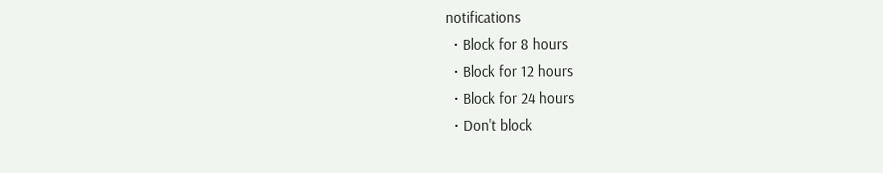notifications
  • Block for 8 hours
  • Block for 12 hours
  • Block for 24 hours
  • Don't block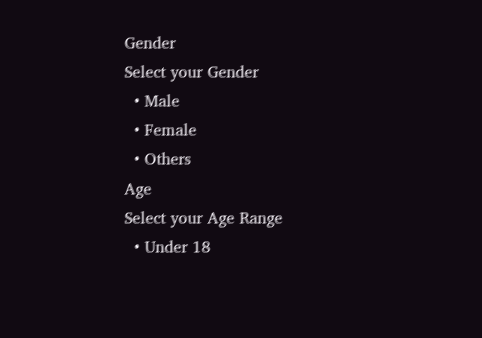Gender
Select your Gender
  • Male
  • Female
  • Others
Age
Select your Age Range
  • Under 18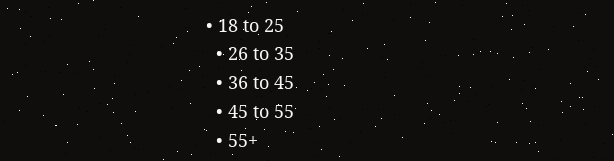• 18 to 25
  • 26 to 35
  • 36 to 45
  • 45 to 55
  • 55+